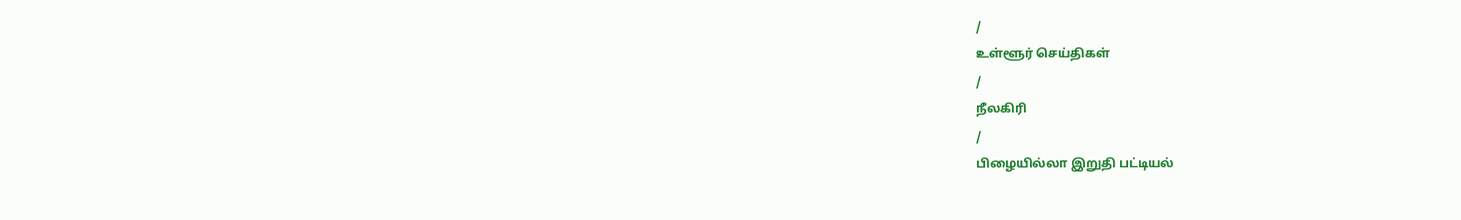/
உள்ளூர் செய்திகள்
/
நீலகிரி
/
பிழையில்லா இறுதி பட்டியல்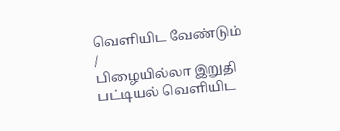வெளியிட வேண்டும்
/
பிழையில்லா இறுதி பட்டியல் வெளியிட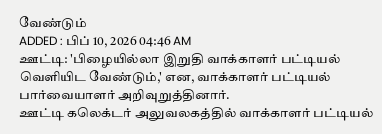வேண்டும்
ADDED : பிப் 10, 2026 04:46 AM
ஊட்டி: 'பிழையில்லா இறுதி வாக்காளர் பட்டியல் வெளியிட வேண்டும்,' என, வாக்காளர் பட்டியல் பார்வையாளர் அறிவுறுத்தினார்.
ஊட்டி கலெக்டர் அலுவலகத்தில் வாக்காளர் பட்டியல்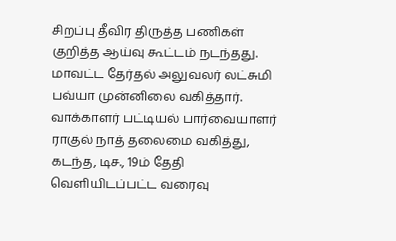சிறப்பு தீவிர திருத்த பணிகள் குறித்த ஆய்வு கூட்டம் நடந்தது. மாவட்ட தேர்தல் அலுவலர் லட்சுமி பவ்யா முன்னிலை வகித்தார். வாக்காளர் பட்டியல் பார்வையாளர் ராகுல் நாத் தலைமை வகித்து, கடந்த, டிச., 19ம் தேதி வெளியிடப்பட்ட வரைவு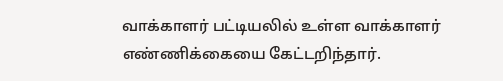வாக்காளர் பட்டியலில் உள்ள வாக்காளர் எண்ணிக்கையை கேட்டறிந்தார்.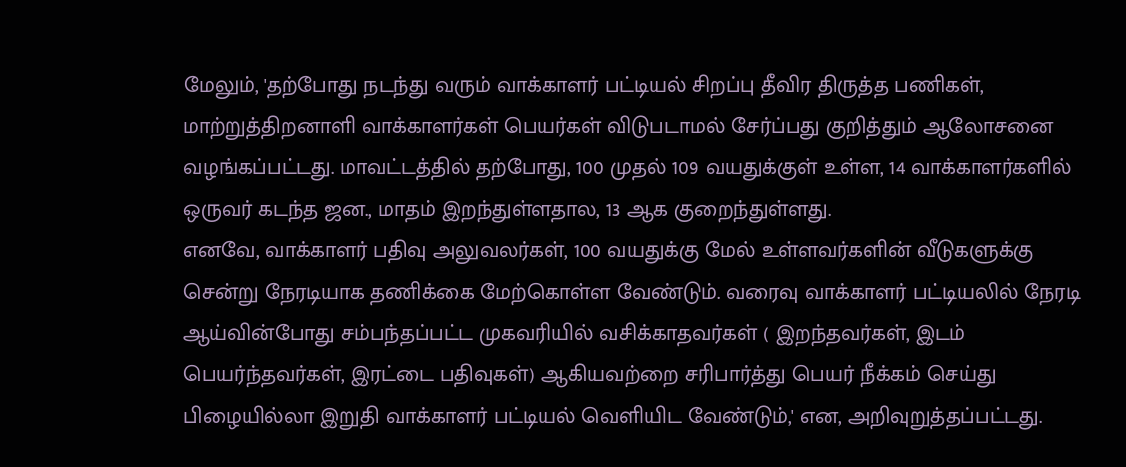மேலும், 'தற்போது நடந்து வரும் வாக்காளர் பட்டியல் சிறப்பு தீவிர திருத்த பணிகள், மாற்றுத்திறனாளி வாக்காளர்கள் பெயர்கள் விடுபடாமல் சேர்ப்பது குறித்தும் ஆலோசனை வழங்கப்பட்டது. மாவட்டத்தில் தற்போது, 100 முதல் 109 வயதுக்குள் உள்ள, 14 வாக்காளர்களில் ஒருவர் கடந்த ஜன., மாதம் இறந்துள்ளதால, 13 ஆக குறைந்துள்ளது.
எனவே, வாக்காளர் பதிவு அலுவலர்கள், 100 வயதுக்கு மேல் உள்ளவர்களின் வீடுகளுக்கு சென்று நேரடியாக தணிக்கை மேற்கொள்ள வேண்டும். வரைவு வாக்காளர் பட்டியலில் நேரடி ஆய்வின்போது சம்பந்தப்பட்ட முகவரியில் வசிக்காதவர்கள் ( இறந்தவர்கள், இடம் பெயர்ந்தவர்கள், இரட்டை பதிவுகள்) ஆகியவற்றை சரிபார்த்து பெயர் நீக்கம் செய்து பிழையில்லா இறுதி வாக்காளர் பட்டியல் வெளியிட வேண்டும்,' என, அறிவுறுத்தப்பட்டது.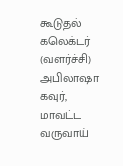கூடுதல் கலெக்டர் (வளர்ச்சி) அபிலாஷா கவுர், மாவட்ட வருவாய்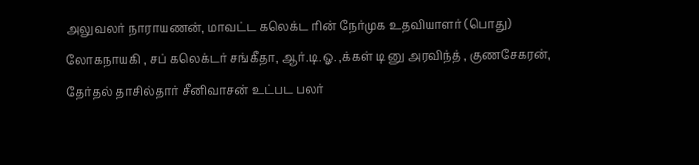அலுவலர் நாராயணன், மாவட்ட கலெக்ட ரின் நேர்முக உதவியாளர் (பொது) லோகநாயகி , சப் கலெக்டர் சங்கீதா, ஆர்.டி.ஓ. ,க்கள் டி னு அரவிந்த் , குணசேகரன், தேர்தல் தாசில்தார் சீனிவாசன் உட்பட பலர்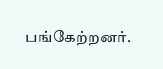பங்கேற்றனர்.